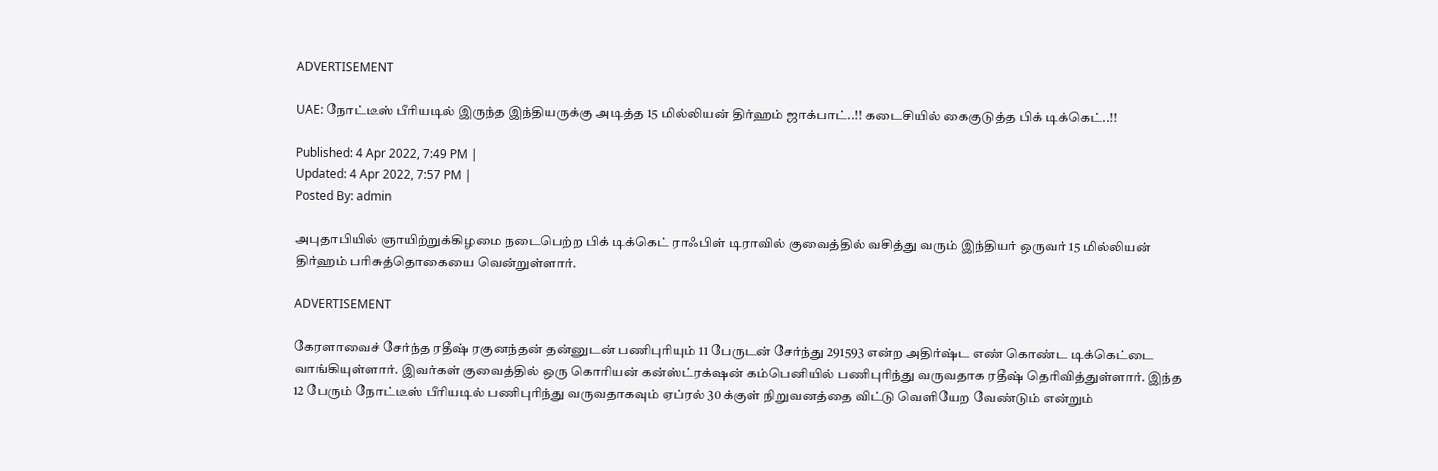ADVERTISEMENT

UAE: நோட்டீஸ் பீரியடில் இருந்த இந்தியருக்கு அடித்த 15 மில்லியன் திர்ஹம் ஜாக்பாட்..!! கடைசியில் கைகுடுத்த பிக் டிக்கெட்..!!

Published: 4 Apr 2022, 7:49 PM |
Updated: 4 Apr 2022, 7:57 PM |
Posted By: admin

அபுதாபியில் ஞாயிற்றுக்கிழமை நடைபெற்ற பிக் டிக்கெட் ராஃபிள் டிராவில் குவைத்தில் வசித்து வரும் இந்தியர் ஒருவர் 15 மில்லியன் திர்ஹம் பரிசுத்தொகையை வென்றுள்ளார்.

ADVERTISEMENT

கேரளாவைச் சேர்ந்த ரதீஷ் ரகுனந்தன் தன்னுடன் பணிபுரியும் 11 பேருடன் சேர்ந்து 291593 என்ற அதிர்ஷ்ட எண் கொண்ட டிக்கெட்டை வாங்கியுள்ளார். இவர்கள் குவைத்தில் ஒரு கொரியன் கன்ஸ்ட்ரக்‌ஷன் கம்பெனியில் பணிபுரிந்து வருவதாக ரதீஷ் தெரிவித்துள்ளார். இந்த 12 பேரும் நோட்டீஸ் பீரியடில் பணிபுரிந்து வருவதாகவும் ஏப்ரல் 30 க்குள் நிறுவனத்தை விட்டு வெளியேற வேண்டும் என்றும்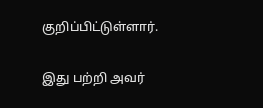குறிப்பிட்டுள்ளார்.

இது பற்றி அவர்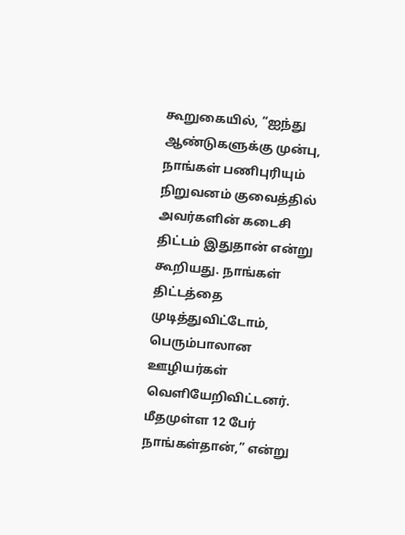கூறுகையில், “ஐந்து ஆண்டுகளுக்கு முன்பு, நாங்கள் பணிபுரியும் நிறுவனம் குவைத்தில் அவர்களின் கடைசி திட்டம் இதுதான் என்று கூறியது. நாங்கள் திட்டத்தை முடித்துவிட்டோம், பெரும்பாலான ஊழியர்கள் வெளியேறிவிட்டனர். மீதமுள்ள 12 பேர் நாங்கள்தான்,” என்று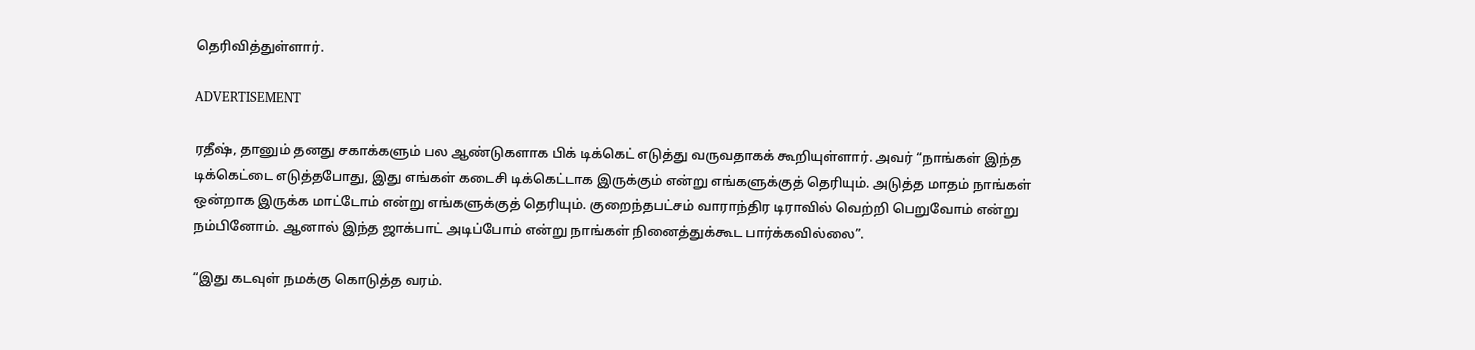தெரிவித்துள்ளார்.

ADVERTISEMENT

ரதீஷ், தானும் தனது சகாக்களும் பல ஆண்டுகளாக பிக் டிக்கெட் எடுத்து வருவதாகக் கூறியுள்ளார். அவர் “நாங்கள் இந்த டிக்கெட்டை எடுத்தபோது, இது எங்கள் கடைசி டிக்கெட்டாக இருக்கும் என்று எங்களுக்குத் தெரியும். அடுத்த மாதம் நாங்கள் ஒன்றாக இருக்க மாட்டோம் என்று எங்களுக்குத் தெரியும். குறைந்தபட்சம் வாராந்திர டிராவில் வெற்றி பெறுவோம் என்று நம்பினோம். ஆனால் இந்த ஜாக்பாட் அடிப்போம் என்று நாங்கள் நினைத்துக்கூட பார்க்கவில்லை”.

“இது கடவுள் நமக்கு கொடுத்த வரம்.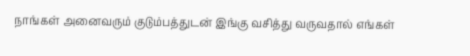நாங்கள் அனைவரும் குடும்பத்துடன் இங்கு வசித்து வருவதால் எங்கள்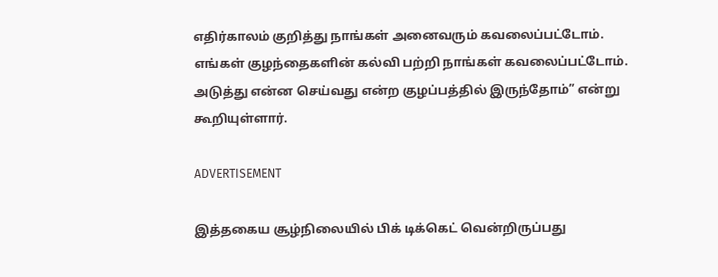எதிர்காலம் குறித்து நாங்கள் அனைவரும் கவலைப்பட்டோம். எங்கள் குழந்தைகளின் கல்வி பற்றி நாங்கள் கவலைப்பட்டோம். அடுத்து என்ன செய்வது என்ற குழப்பத்தில் இருந்தோம்” என்று கூறியுள்ளார்.

ADVERTISEMENT

இத்தகைய சூழ்நிலையில் பிக் டிக்கெட் வென்றிருப்பது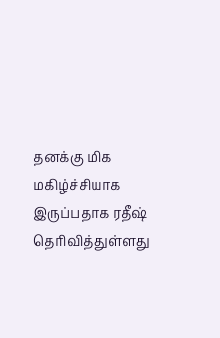தனக்கு மிக மகிழ்ச்சியாக இருப்பதாக ரதீஷ் தெரிவித்துள்ளது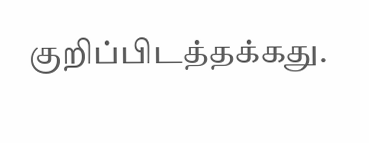குறிப்பிடத்தக்கது.